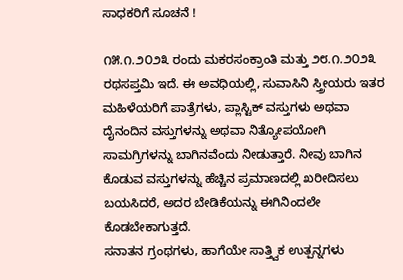ಸಾಧಕರಿಗೆ ಸೂಚನೆ !

೧೫.೧.೨೦೨೩ ರಂದು ಮಕರಸಂಕ್ರಾಂತಿ ಮತ್ತು ೨೮.೧.೨೦೨೩ ರಥಸಪ್ತಮಿ ಇದೆ. ಈ ಅವಧಿಯಲ್ಲಿ, ಸುವಾಸಿನಿ ಸ್ತ್ರೀಯರು ಇತರ ಮಹಿಳೆಯರಿಗೆ ಪಾತ್ರೆಗಳು, ಪ್ಲಾಸ್ಟಿಕ್ ವಸ್ತುಗಳು ಅಥವಾ ದೈನಂದಿನ ವಸ್ತುಗಳನ್ನು ಅಥವಾ ನಿತ್ಯೋಪಯೋಗಿ ಸಾಮಗ್ರಿಗಳನ್ನು ಬಾಗಿನವೆಂದು ನೀಡುತ್ತಾರೆ. ನೀವು ಬಾಗಿನ ಕೊಡುವ ವಸ್ತುಗಳನ್ನು ಹೆಚ್ಚಿನ ಪ್ರಮಾಣದಲ್ಲಿ ಖರೀದಿಸಲು ಬಯಸಿದರೆ, ಅದರ ಬೇಡಿಕೆಯನ್ನು ಈಗಿನಿಂದಲೇ ಕೊಡಬೇಕಾಗುತ್ತದೆ.
ಸನಾತನ ಗ್ರಂಥಗಳು, ಹಾಗೆಯೇ ಸಾತ್ತ್ವಿಕ ಉತ್ಪನ್ನಗಳು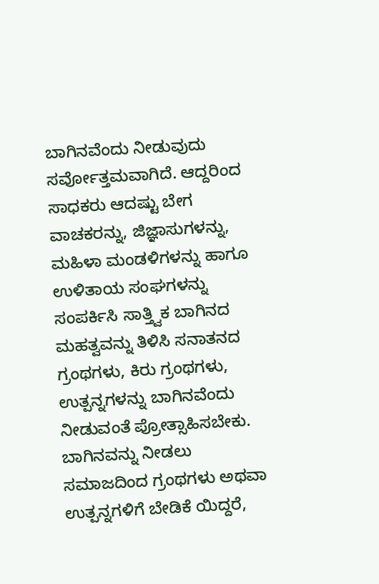ಬಾಗಿನವೆಂದು ನೀಡುವುದು ಸರ್ವೋತ್ತಮವಾಗಿದೆ. ಆದ್ದರಿಂದ ಸಾಧಕರು ಆದಷ್ಟು ಬೇಗ ವಾಚಕರನ್ನು, ಜಿಜ್ಞಾಸುಗಳನ್ನು, ಮಹಿಳಾ ಮಂಡಳಿಗಳನ್ನು ಹಾಗೂ ಉಳಿತಾಯ ಸಂಘಗಳನ್ನು ಸಂಪರ್ಕಿಸಿ ಸಾತ್ತ್ವಿಕ ಬಾಗಿನದ ಮಹತ್ವವನ್ನು ತಿಳಿಸಿ ಸನಾತನದ ಗ್ರಂಥಗಳು, ಕಿರು ಗ್ರಂಥಗಳು, ಉತ್ಪನ್ನಗಳನ್ನು ಬಾಗಿನವೆಂದು ನೀಡುವಂತೆ ಪ್ರೋತ್ಸಾಹಿಸಬೇಕು. ಬಾಗಿನವನ್ನು ನೀಡಲು ಸಮಾಜದಿಂದ ಗ್ರಂಥಗಳು ಅಥವಾ ಉತ್ಪನ್ನಗಳಿಗೆ ಬೇಡಿಕೆ ಯಿದ್ದರೆ,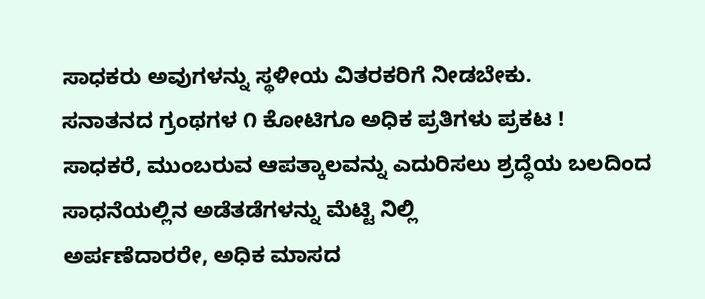ಸಾಧಕರು ಅವುಗಳನ್ನು ಸ್ಥಳೀಯ ವಿತರಕರಿಗೆ ನೀಡಬೇಕು.
ಸನಾತನದ ಗ್ರಂಥಗಳ ೧ ಕೋಟಿಗೂ ಅಧಿಕ ಪ್ರತಿಗಳು ಪ್ರಕಟ !
ಸಾಧಕರೆ, ಮುಂಬರುವ ಆಪತ್ಕಾಲವನ್ನು ಎದುರಿಸಲು ಶ್ರದ್ಧೆಯ ಬಲದಿಂದ ಸಾಧನೆಯಲ್ಲಿನ ಅಡೆತಡೆಗಳನ್ನು ಮೆಟ್ಟಿ ನಿಲ್ಲಿ
ಅರ್ಪಣೆದಾರರೇ, ಅಧಿಕ ಮಾಸದ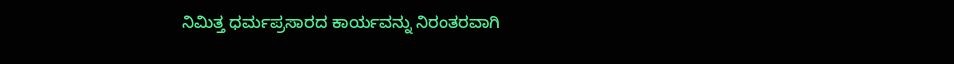ನಿಮಿತ್ತ ಧರ್ಮಪ್ರಸಾರದ ಕಾರ್ಯವನ್ನು ನಿರಂತರವಾಗಿ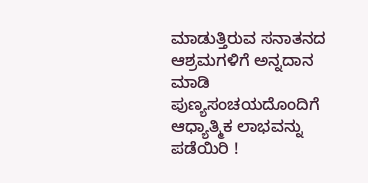ಮಾಡುತ್ತಿರುವ ಸನಾತನದ ಆಶ್ರಮಗಳಿಗೆ ಅನ್ನದಾನ ಮಾಡಿ ಪುಣ್ಯಸಂಚಯದೊಂದಿಗೆ ಆಧ್ಯಾತ್ಮಿಕ ಲಾಭವನ್ನು ಪಡೆಯಿರಿ !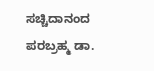ಸಚ್ಚಿದಾನಂದ ಪರಬ್ರಹ್ಮ ಡಾ.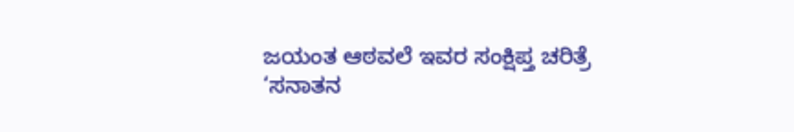ಜಯಂತ ಆಠವಲೆ ಇವರ ಸಂಕ್ಷಿಪ್ತ ಚರಿತ್ರೆ
‘ಸನಾತನ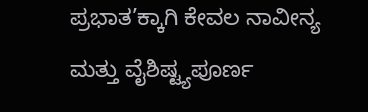ಪ್ರಭಾತ’ಕ್ಕಾಗಿ ಕೇವಲ ನಾವೀನ್ಯ ಮತ್ತು ವೈಶಿಷ್ಟ್ಯಪೂರ್ಣ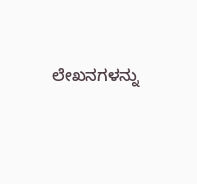ಲೇಖನಗಳನ್ನು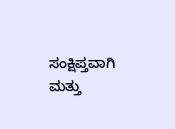ಸಂಕ್ಷಿಪ್ತವಾಗಿ ಮತ್ತು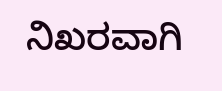ನಿಖರವಾಗಿ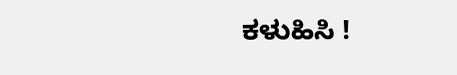ಕಳುಹಿಸಿ !